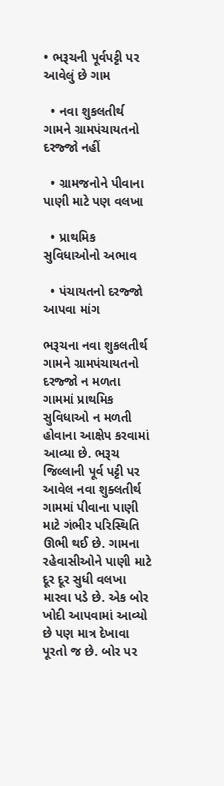• ભરૂચની પૂર્વપટ્ટી પર આવેલું છે ગામ

  • નવા શુકલતીર્થ ગામને ગ્રામપંચાયતનો દરજ્જો નહીં

  • ગ્રામજનોને પીવાના પાણી માટે પણ વલખા

  • પ્રાથમિક સુવિધાઓનો અભાવ

  • પંચાયતનો દરજ્જો આપવા માંગ

ભરૂચના નવા શુકલતીર્થ ગામને ગ્રામપંચાયતનો દરજ્જો ન મળતા ગામમાં પ્રાથમિક સુવિધાઓ ન મળતી હોવાના આક્ષેપ કરવામાં આવ્યા છે. ભરૂચ જિલ્લાની પૂર્વ પટ્ટી પર આવેલ નવા શુક્લતીર્થ ગામમાં પીવાના પાણી માટે ગંભીર પરિસ્થિતિ ઊભી થઈ છે. ગામના રહેવાસીઓને પાણી માટે દૂર દૂર સુધી વલખા મારવા પડે છે. એક બોર ખોદી આપવામાં આવ્યો છે પણ માત્ર દેખાવા પૂરતો જ છે. બોર પર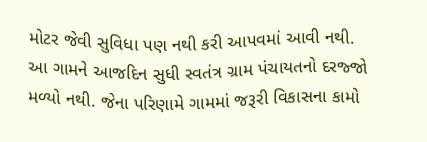મોટર જેવી સુવિધા પણ નથી કરી આપવમાં આવી નથી.
આ ગામને આજદિન સુધી સ્વતંત્ર ગ્રામ પંચાયતનો દરજ્જો મળ્યો નથી. જેના પરિણામે ગામમાં જરૂરી વિકાસના કામો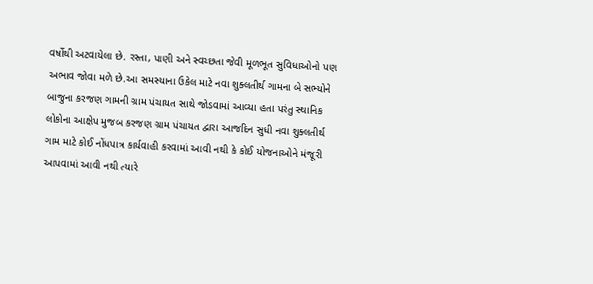વર્ષોથી અટવાયેલા છે. રસ્તા, પાણી અને સ્વચ્છતા જેવી મૂળભૂત સુવિધાઓનો પણ અભાવ જોવા મળે છે.આ સમસ્યાના ઉકેલ માટે નવા શુક્લતીર્થ ગામના બે સભ્યોને બાજુના કરજણ ગામની ગ્રામ પંચાયત સાથે જોડવામાં આવ્યા હતા પરંતુ સ્થાનિક લોકોના આક્ષેપ મુજબ કરજણ ગ્રામ પંચાયત દ્વારા આજદિન સુધી નવા શુક્લતીર્થ ગામ માટે કોઈ નોંધપાત્ર કાર્યવાહી કરવામાં આવી નથી કે કોઈ યોજનાઓને મંજૂરી આપવામાં આવી નથી ત્યારે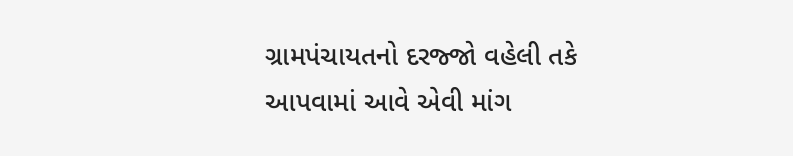ગ્રામપંચાયતનો દરજ્જો વહેલી તકે આપવામાં આવે એવી માંગ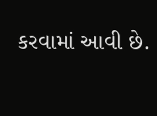કરવામાં આવી છે.